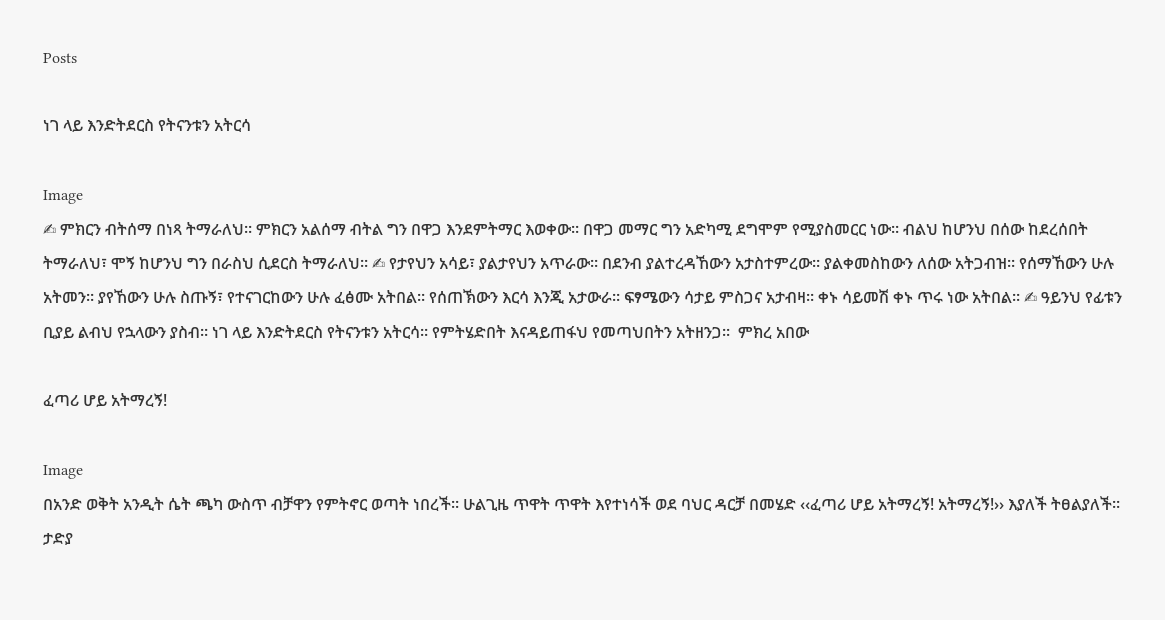Posts

ነገ ላይ እንድትደርስ የትናንቱን አትርሳ

Image
✍ ምክርን ብትሰማ በነጻ ትማራለህ። ምክርን አልሰማ ብትል ግን በዋጋ እንደምትማር እወቀው። በዋጋ መማር ግን አድካሚ ደግሞም የሚያስመርር ነው። ብልህ ከሆንህ በሰው ከደረሰበት ትማራለህ፣ ሞኝ ከሆንህ ግን በራስህ ሲደርስ ትማራለህ። ✍ የታየህን አሳይ፣ ያልታየህን አጥራው። በደንብ ያልተረዳኸውን አታስተምረው። ያልቀመስከውን ለሰው አትጋብዝ። የሰማኸውን ሁሉ አትመን። ያየኸውን ሁሉ ስጡኝ፣ የተናገርከውን ሁሉ ፈፅሙ አትበል። የሰጠኽውን እርሳ እንጂ አታውራ። ፍፃሜውን ሳታይ ምስጋና አታብዛ። ቀኑ ሳይመሽ ቀኑ ጥሩ ነው አትበል። ✍ ዓይንህ የፊቱን ቢያይ ልብህ የኋላውን ያስብ። ነገ ላይ እንድትደርስ የትናንቱን አትርሳ። የምትሄድበት እናዳይጠፋህ የመጣህበትን አትዘንጋ፡፡  ምክረ አበው

ፈጣሪ ሆይ አትማረኝ!

Image
በአንድ ወቅት አንዲት ሴት ጫካ ውስጥ ብቻዋን የምትኖር ወጣት ነበረች። ሁልጊዜ ጥዋት ጥዋት እየተነሳች ወደ ባህር ዳርቻ በመሄድ ‹‹ፈጣሪ ሆይ አትማረኝ! አትማረኝ!›› እያለች ትፀልያለች። ታድያ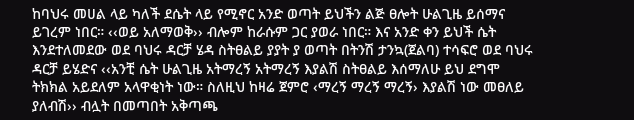ከባህሩ መሀል ላይ ካለች ደሴት ላይ የሚኖር አንድ ወጣት ይህችን ልጅ ፀሎት ሁልጊዜ ይሰማና ይገረም ነበር። ‹‹ወይ አለማወቅ›› ብሎም ከራሱም ጋር ያወራ ነበር። እና አንድ ቀን ይህች ሴት እንደተለመደው ወደ ባህሩ ዳርቻ ሄዳ ስትፀልይ ያያት ያ ወጣት በትንሽ ታንኳ(ጀልባ) ተሳፍሮ ወደ ባህሩ ዳርቻ ይሄድና ‹‹አንቺ ሴት ሁልጊዜ አትማረኝ አትማረኝ እያልሽ ስትፀልይ እሰማለሁ ይህ ደግሞ ትክክል አይደለም አላዋቂነት ነው። ስለዚህ ከዛሬ ጀምሮ ‹ማረኝ ማረኝ ማረኝ› እያልሽ ነው መፀለይ ያለብሽ›› ብሏት በመጣበት አቅጣጫ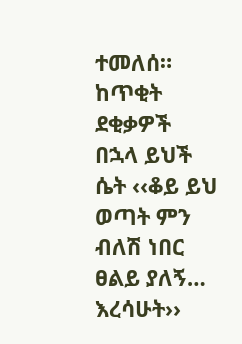ተመለሰ። ከጥቂት ደቂቃዎች በኋላ ይህች ሴት ‹‹ቆይ ይህ ወጣት ምን ብለሽ ነበር ፀልይ ያለኝ… እረሳሁት››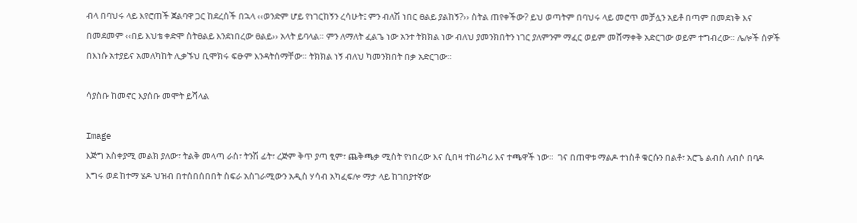ብላ በባህሩ ላይ እየሮጠች ጀልባዋ ጋር ከደረሰች በኋላ ‹‹ወንድም ሆይ የነገርከኝን ረሳሁት፤ ምን ብለሽ ነበር ፀልይ ያልከኝ?›› ስትል ጠየቀችው? ይህ ወጣትም በባህሩ ላይ መሮጥ መቻሏን አይቶ በጣም በመደነቅ እና በመደመም ‹‹በይ እህቴ ቀድሞ ስትፀልይ እንደነበረው ፀልይ›› አላት ይባላል። ምን ለማለት ፈልጌ ነው አንተ ትክክል ነው ብለህ ያመንክበትን ነገር ያለምንም ማፈር ወይም መሸማቀቅ አድርገው ወይም ተግብረው። ሌሎች ሰዎች በእነሱ አተያይና አመለካከት ሊቃኙህ ቢሞክሩ ፍፁም እንዳትሰማቸው። ትክክል ነኝ ብለህ ካመንክበት በቃ አድርገው።

ሳያስቡ ከመኖር እያሰቡ መሞት ይሻላል

Image
እጅግ አስቀያሚ መልክ ያለው፣ ትልቅ መላጣ ራስ፣ ትንሽ ፊት፣ ረጅም ቅጥ ያጣ ፂም፣ ጨቅጫቃ ሚስት የነበረው እና ሲበዛ ተከራካሪ እና ተጫዋች ነው።  ገና በጠዋቱ ማልዶ ተነስቶ ቁርሱን በልቶ፣ አሮጌ ልብስ ለብሶ በባዶ እግሩ ወደ ከተማ ሄዶ ህዝብ በተሰበሰበበት ስፍራ አስገራሚውን አዲስ ሃሳብ አካፈፍሎ ማታ ላይ ከገበያተኛው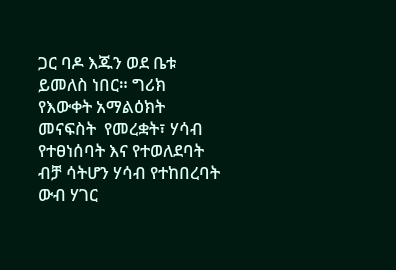ጋር ባዶ እጁን ወደ ቤቱ ይመለስ ነበር። ግሪክ የእውቀት አማልዕክት መናፍስት  የመረቋት፣ ሃሳብ የተፀነሰባት እና የተወለደባት ብቻ ሳትሆን ሃሳብ የተከበረባት ውብ ሃገር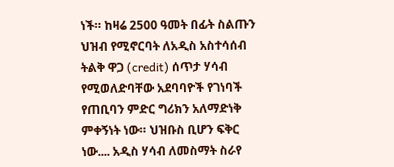ነች። ከዛሬ 2500 ዓመት በፊት ስልጡን ህዝብ የሚኖርባት ለአዲስ አስተሳሰብ ትልቅ ዋጋ (credit) ሰጥታ ሃሳብ የሚወለድባቸው አደባባዮች የገነባች የጠቢባን ምድር ግሪክን አለማድነቅ ምቀኝነት ነው። ህዝቡስ ቢሆን ፍቅር ነው.... አዲስ ሃሳብ ለመስማት ስራየ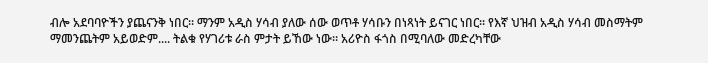ብሎ አደባባዮችን ያጨናንቅ ነበር። ማንም አዲስ ሃሳብ ያለው ሰው ወጥቶ ሃሳቡን በነጻነት ይናገር ነበር። የእኛ ህዝብ አዲስ ሃሳብ መስማትም ማመንጨትም አይወድም.... ትልቁ የሃገሪቱ ራስ ምታት ይኸው ነው። አሪዮስ ፋጎስ በሚባለው መድረካቸው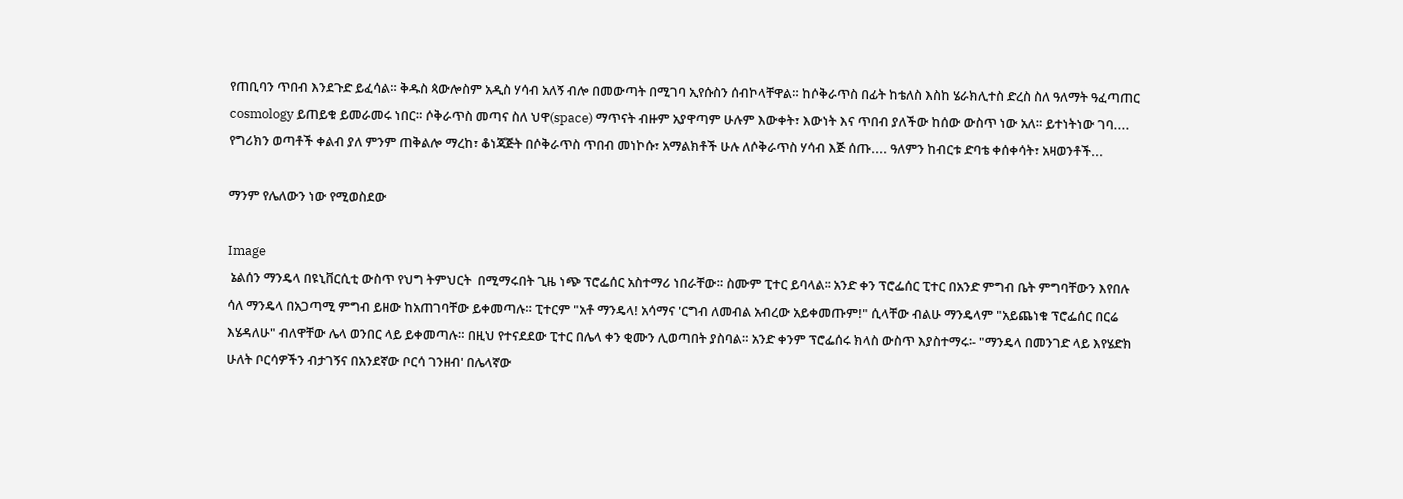የጠቢባን ጥበብ እንደጉድ ይፈሳል። ቅዱስ ጳውሎስም አዲስ ሃሳብ አለኝ ብሎ በመውጣት በሚገባ ኢየሱስን ሰብኮላቸዋል። ከሶቅራጥስ በፊት ከቴለስ እስከ ሄራክሊተስ ድረስ ስለ ዓለማት ዓፈጣጠር cosmology ይጠይቁ ይመራመሩ ነበር። ሶቅራጥስ መጣና ስለ ህዋ(space) ማጥናት ብዙም አያዋጣም ሁሉም እውቀት፣ እውነት እና ጥበብ ያለችው ከሰው ውስጥ ነው አለ። ይተነትነው ገባ.... የግሪክን ወጣቶች ቀልብ ያለ ምንም ጠቅልሎ ማረከ፣ ቆነጃጅት በሶቅራጥስ ጥበብ መነኮሱ፣ አማልክቶች ሁሉ ለሶቅራጥስ ሃሳብ እጅ ሰጡ.... ዓለምን ከብርቱ ድባቴ ቀሰቀሳት፣ አዛወንቶች...

ማንም የሌለውን ነው የሚወስደው

Image
 ኔልሰን ማንዴላ በዩኒቨርሲቲ ውስጥ የህግ ትምህርት  በሚማሩበት ጊዜ ነጭ ፕሮፌሰር አስተማሪ ነበራቸው። ስሙም ፒተር ይባላል፡፡ አንድ ቀን ፕሮፌሰር ፒተር በአንድ ምግብ ቤት ምግባቸውን እየበሉ ሳለ ማንዴላ በአጋጣሚ ምግብ ይዘው ከአጠገባቸው ይቀመጣሉ። ፒተርም "አቶ ማንዴላ! አሳማና 'ርግብ ለመብል አብረው አይቀመጡም!" ሲላቸው ብልሁ ማንዴላም "አይጨነቁ ፕሮፌሰር በርሬ እሄዳለሁ" ብለዋቸው ሌላ ወንበር ላይ ይቀመጣሉ። በዚህ የተናደደው ፒተር በሌላ ቀን ቂሙን ሊወጣበት ያስባል። አንድ ቀንም ፕሮፌሰሩ ክላስ ውስጥ እያስተማሩ፡- "ማንዴላ በመንገድ ላይ እየሄድክ ሁለት ቦርሳዎችን ብታገኝና በአንደኛው ቦርሳ ገንዘብ' በሌላኛው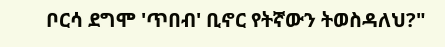ቦርሳ ደግሞ 'ጥበብ' ቢኖር የትኛውን ትወስዳለህ?"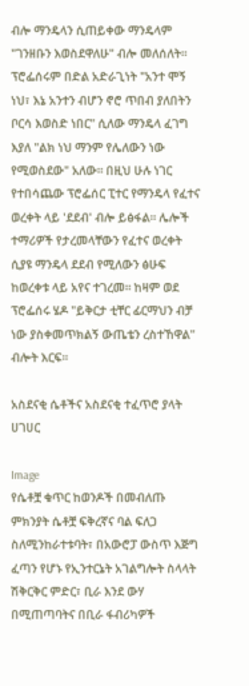ብሎ ማንዴላን ሲጠይቀው ማንዴላም "ገንዘቡን እወስደዋለሁ" ብሎ መለሰለት። ፕሮፌሰሩም በድል አድራጊነት "አንተ ሞኝ ነህ፣ እኔ አንተን ብሆን ኖሮ ጥበብ ያለበትን ቦርሳ እወስድ ነበር" ሲለው ማንዴላ ፈገግ እያለ "ልክ ነህ ማንም የሌለውን ነው የሚወስደው" አለው። በዚህ ሁሉ ነገር የተበሳጨው ፕሮፌሰር ፒተር የማንዴላ የፈተና ወረቀት ላይ 'ደደብ' ብሎ ይፅፋል። ሌሎች ተማሪዎች የታረመላቸውን የፈተና ወረቀት ሲያዩ ማንዴላ ደደብ የሚለውን ፅሁፍ ከወረቀቱ ላይ አየና ተገረመ፡፡ ከዛም ወደ ፕሮፌሰሩ ሄዶ "ይቅርታ ቲቸር ፊርማህን ብቻ ነው ያስቀመጥክልኝ ውጤቴን ረስተኸዋል" ብሎት እርፍ፡፡

አስደናቂ ሴቶችና አስደናቂ ተፈጥሮ ያላት ሀገሀር

Image
የሴቶቿ ቁጥር ከወንዶች በመብለጡ ምክንያት ሴቶቿ ፍቅረኛና ባል ፍለጋ ስለሚንከራተቱባት፣ በአውሮፓ ውስጥ እጅግ ፈጣን የሆኑ የኢንተርኔት አገልግሎት ስላላት ሽቅርቅር ምድር፣ ቢራ እንደ ውሃ በሚጠጣባትና በቢራ ፋብሪካዎች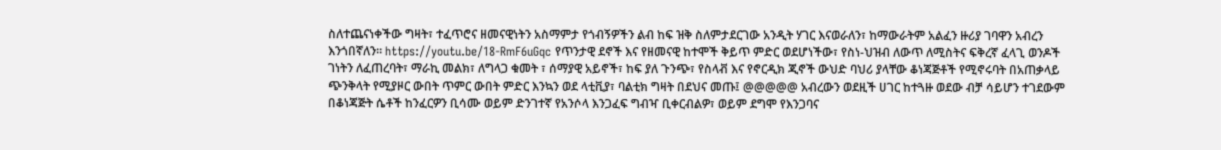ስለተጨናነቀችው ግዛት፣ ተፈጥሮና ዘመናዊነትን አስማምታ የጎብኝዎችን ልብ ከፍ ዝቅ ስለምታደርገው አንዲት ሃገር እናወራለን፣ ከማውራትም አልፈን ዙሪያ ገባዋን አብረን እንጎበኛለን። https://youtu.be/18-RmF6uGqc የጥንታዊ ደኖች እና የዘመናዊ ከተሞች ቅይጥ ምድር ወደሆነችው፣ የስነ-ህዝብ ለውጥ ለሚስትና ፍቅረኛ ፈላጊ ወንዶች ገነትን ለፈጠረባት፣ ማራኪ መልክ፣ ለግላጋ ቁመት ፣ ሰማያዊ አይኖች፣ ከፍ ያለ ጉንጭ፣ የስላቭ እና የኖርዲክ ጂኖች ውህድ ባህሪ ያላቸው ቆነጃጅቶች የሚኖሩባት በአጠቃላይ ጭንቅላት የሚያዞር ውበት ጥምር ውበት ምድር እንኳን ወደ ላቲቪያ፣ ባልቲክ ግዛት በደህና መጡ፤ @@@@@ አብረውን ወደዚች ሀገር ከተጓዙ ወደው ብቻ ሳይሆን ተገደውም በቆነጃጅት ሴቶች ከንፈርዎን ቢሳሙ ወይም ድንገተኛ የአንሶላ እንጋፈፍ ግብዣ ቢቀርብልዎ፣ ወይም ደግሞ የእንጋባና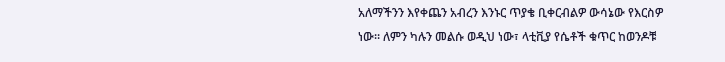አለማችንን እየቀጨን አብረን እንኑር ጥያቄ ቢቀርብልዎ ውሳኔው የእርስዎ ነው። ለምን ካሉን መልሱ ወዲህ ነው፣ ላቲቪያ የሴቶች ቁጥር ከወንዶቹ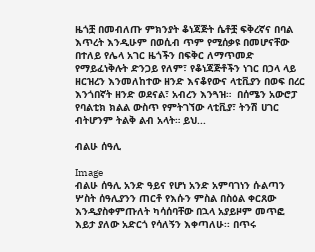ዜጎቿ በመብለጡ ምክንያት ቆነጃጅት ሴቶቿ ፍቅረኛና በባል እጥረት እንዲሁም በወሲብ ጥም የሚሰቃዩ በመሆናቸው በተለይ የሌላ አገር ዜጎችን በፍቅር ለማጥመድ የማይፈነቅሉት ድንጋይ የለም፣ የቆነጃጅቶችን ነገር በኃላ ላይ ዘርዝረን እንመለከተው ዘንድ እናቆየውና ላቲቪያን በወፍ በረር እንጎበኛት ዘንድ ወደናል፣ አብረን እንጓዝ።  በሰሜን አውሮፓ የባልቲክ ክልል ውስጥ የምትገኘው ላቲቪያ፣ ትንሽ ሀገር ብትሆንም ትልቅ ልብ አላት። ይህ...

ብልሁ ሰዓሊ

Image
ብልሁ ሰዓሊ አንድ ዓይና የሆነ አንድ አምባገነን ሱልጣን ሦስት ሰዓሊያንን ጠርቶ የእሱን ምስል በስዕል ቀርጸው እንዲያስቀምጡለት ካሳሰባቸው በኋላ አያይዞም መጥፎ እይታ ያለው አድርጎ የሳለኝን እቀጣለሁ፡፡ በጥሩ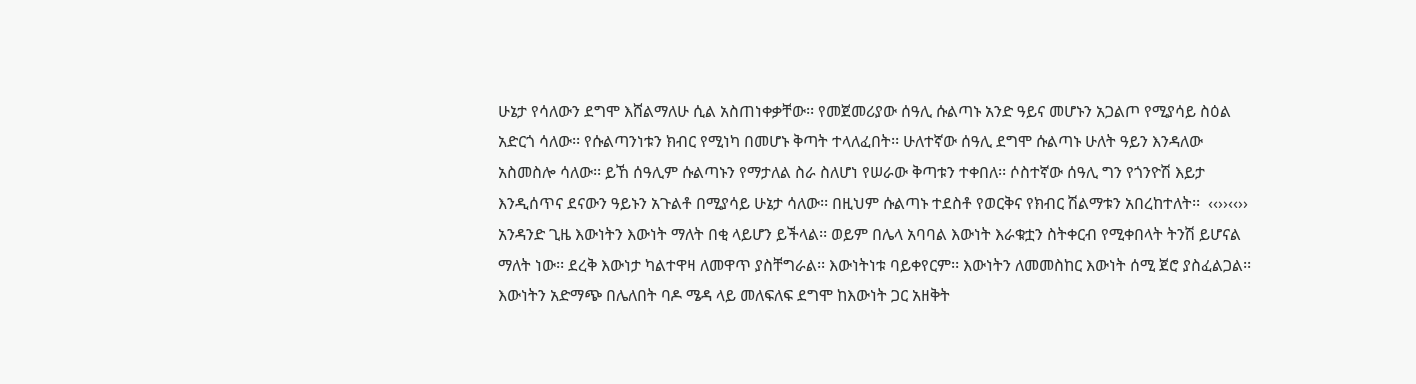ሁኔታ የሳለውን ደግሞ እሸልማለሁ ሲል አስጠነቀቃቸው፡፡ የመጀመሪያው ሰዓሊ ሱልጣኑ አንድ ዓይና መሆኑን አጋልጦ የሚያሳይ ስዕል አድርጎ ሳለው፡፡ የሱልጣንነቱን ክብር የሚነካ በመሆኑ ቅጣት ተላለፈበት፡፡ ሁለተኛው ሰዓሊ ደግሞ ሱልጣኑ ሁለት ዓይን እንዳለው አስመስሎ ሳለው፡፡ ይኸ ሰዓሊም ሱልጣኑን የማታለል ስራ ስለሆነ የሠራው ቅጣቱን ተቀበለ፡፡ ሶስተኛው ሰዓሊ ግን የጎንዮሽ እይታ እንዲሰጥና ደናውን ዓይኑን አጉልቶ በሚያሳይ ሁኔታ ሳለው፡፡ በዚህም ሱልጣኑ ተደስቶ የወርቅና የክብር ሽልማቱን አበረከተለት፡፡  ‹‹››‹‹›› አንዳንድ ጊዜ እውነትን እውነት ማለት በቂ ላይሆን ይችላል፡፡ ወይም በሌላ አባባል እውነት እራቁቷን ስትቀርብ የሚቀበላት ትንሽ ይሆናል ማለት ነው፡፡ ደረቅ እውነታ ካልተዋዛ ለመዋጥ ያስቸግራል፡፡ እውነትነቱ ባይቀየርም፡፡ እውነትን ለመመስከር እውነት ሰሚ ጀሮ ያስፈልጋል፡፡ እውነትን አድማጭ በሌለበት ባዶ ሜዳ ላይ መለፍለፍ ደግሞ ከእውነት ጋር አዘቅት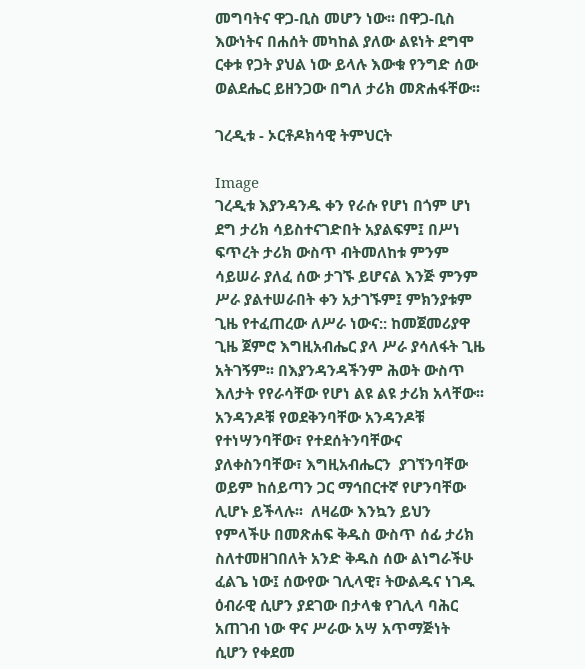መግባትና ዋጋ-ቢስ መሆን ነው፡፡ በዋጋ-ቢስ እውነትና በሐሰት መካከል ያለው ልዩነት ደግሞ ርቀቱ የጋት ያህል ነው ይላሉ እውቁ የንግድ ሰው ወልደሔር ይዘንጋው በግለ ታሪክ መጽሐፋቸው፡፡

ገረዲቱ - ኦርቶዶክሳዊ ትምህርት

Image
ገረዲቱ እያንዳንዱ ቀን የራሱ የሆነ በጎም ሆነ ደግ ታሪክ ሳይስተናገድበት አያልፍም፤ በሥነ ፍጥረት ታሪክ ውስጥ ብትመለከቱ ምንም ሳይሠራ ያለፈ ሰው ታገኙ ይሆናል እንጅ ምንም ሥራ ያልተሠራበት ቀን አታገኙም፤ ምክንያቱም ጊዜ የተፈጠረው ለሥራ ነውና:: ከመጀመሪያዋ ጊዜ ጀምሮ እግዚአብሔር ያላ ሥራ ያሳለፋት ጊዜ አትገኝም፡፡ በእያንዳንዳችንም ሕወት ውስጥ እለታት የየራሳቸው የሆነ ልዩ ልዩ ታሪክ አላቸው፡፡ አንዳንዶቹ የወደቅንባቸው አንዳንዶቹ የተነሣንባቸው፣ የተደሰትንባቸውና ያለቀስንባቸው፣ እግዚአብሔርን  ያገኘንባቸው ወይም ከሰይጣን ጋር ማኅበርተኛ የሆንባቸው ሊሆኑ ይችላሉ፡፡  ለዛሬው እንኳን ይህን የምላችሁ በመጽሐፍ ቅዱስ ውስጥ ሰፊ ታሪክ ስለተመዘገበለት አንድ ቅዱስ ሰው ልነግራችሁ ፈልጌ ነው፤ ሰውየው ገሊላዊ፣ ትውልዱና ነገዱ ዕብራዊ ሲሆን ያደገው በታላቁ የገሊላ ባሕር አጠገብ ነው ዋና ሥራው አሣ አጥማጅነት ሲሆን የቀደመ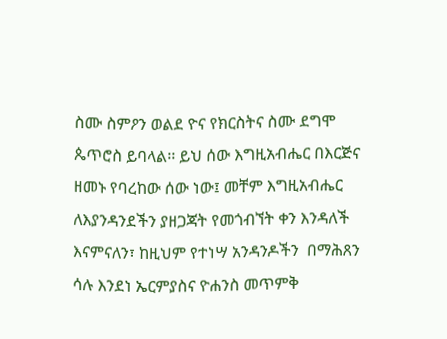ስሙ ስምዖን ወልደ ዮና የክርስትና ስሙ ደግሞ ጴጥሮስ ይባላል፡፡ ይህ ሰው እግዚአብሔር በእርጅና ዘመኑ የባረከው ሰው ነው፤ መቸም እግዚአብሔር ለእያንዳንደችን ያዘጋጃት የመጎብኘት ቀን እንዳለች እናምናለን፣ ከዚህም የተነሣ አንዳንዶችን  በማሕጸን ሳሉ እንደነ ኤርምያስና ዮሐንስ መጥምቅ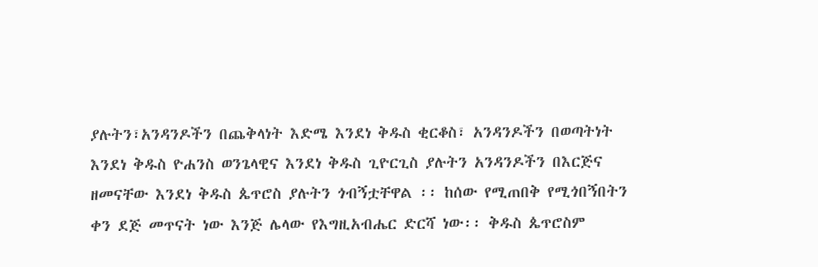ያሉትን፣አንዳንዶችን በጨቅላነት እድሜ እንደነ ቅዱስ ቂርቆስ፣ አንዳንዶችን በወጣትነት እንደነ ቅዱስ ዮሐንስ ወንጌላዊና እንደነ ቅዱስ ጊዮርጊስ ያሉትን አንዳንዶችን በእርጅና ዘመናቸው እንደነ ቅዱስ ጴጥሮስ ያሉትን ጎብኝቷቸዋል ፡፡ ከሰው የሚጠበቅ የሚጎበኝበትን ቀን ደጅ መጥናት ነው እንጅ ሌላው የእግዚአብሔር ድርሻ ነው፡፡ ቅዱስ ጴጥሮስም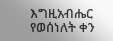እግዚአብሔር የወሰነለት ቀን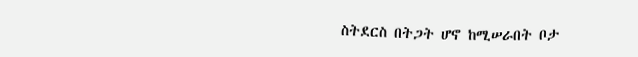ስትደርስ በትጋት ሆኖ ከሚሠራበት ቦታ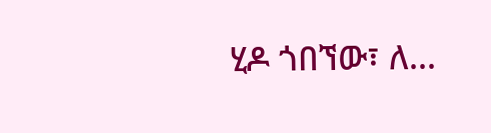ሂዶ ጎበኘው፣ ለ...